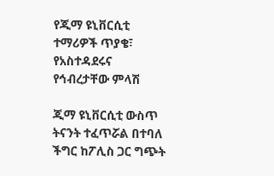የጂማ ዩኒቨርሲቲ ተማሪዎች ጥያቄ፣ የአስተዳደሩና የኅብረታቸው ምላሽ

ጂማ ዩኒቨርሲቲ ውስጥ ትናንት ተፈጥሯል በተባለ ችግር ከፖሊስ ጋር ግጭት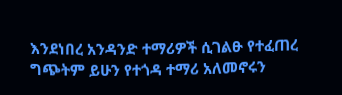እንደነበረ አንዳንድ ተማሪዎች ሲገልፁ የተፈጠረ ግጭትም ይሁን የተጎዳ ተማሪ አለመኖሩን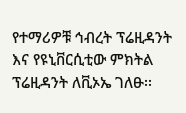የተማሪዎቹ ኅብረት ፕሬዚዳንት እና የዩኒቨርሲቲው ምክትል ፕሬዚዳንት ለቪኦኤ ገለፁ፡፡